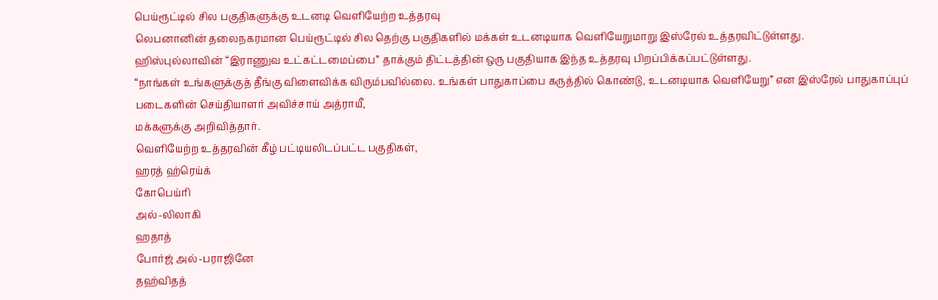பெய்ரூட்டில் சில பகுதிகளுக்கு உடனடி வெளியேற்ற உத்தரவு
லெபனானின் தலைநகரமான பெய்ரூட்டில் சில தெற்கு பகுதிகளில் மக்கள் உடனடியாக வெளியேறுமாறு இஸ்ரேல் உத்தரவிட்டுள்ளது.
ஹிஸ்புல்லாவின் “இராணுவ உட்கட்டமைப்பை” தாக்கும் திட்டத்தின் ஒரு பகுதியாக இந்த உத்தரவு பிறப்பிக்கப்பட்டுள்ளது.
“நாங்கள் உங்களுக்குத் தீங்கு விளைவிக்க விரும்பவில்லை. உங்கள் பாதுகாப்பை கருத்தில் கொண்டு, உடனடியாக வெளியேறு” என இஸ்ரேல் பாதுகாப்புப் படைகளின் செய்தியாளர் அவிச்சாய் அத்ராயீ,
மக்களுக்கு அறிவித்தார்.
வெளியேற்ற உத்தரவின் கீழ் பட்டியலிடப்பட்ட பகுதிகள்,
ஹரத் ஹ்ரெய்க்
கோபெய்ரி
அல்-லிலாகி
ஹதாத்
போர்ஜ் அல்-பராஜினே
தஹ்விதத்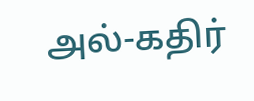அல்-கதிர்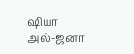ஷியா
அல்-ஜனா